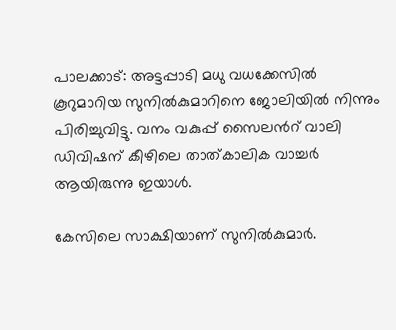പാലക്കാട്: അട്ടപ്പാടി മധു വധക്കേസില്‍ കൂറുമാറിയ സുനില്‍കുമാറിനെ ജോലിയില്‍ നിന്നും പിരിച്ചുവിട്ടു. വനം വകുപ്പ് സൈലന്‍റ് വാലി ഡിവിഷന് കീഴിലെ താത്കാലിക വാച്ചര്‍ ആയിരുന്നു ഇയാള്‍.

കേസിലെ സാക്ഷിയാണ് സുനിൽകുമാർ.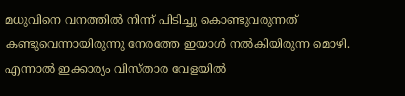മധുവിനെ വനത്തിൽ നിന്ന് പിടിച്ചു കൊണ്ടുവരുന്നത് കണ്ടുവെന്നായിരുന്നു നേരത്തേ ഇയാൾ നൽകിയിരുന്ന മൊഴി. എന്നാൽ ഇക്കാര്യം വിസ്താര വേളയിൽ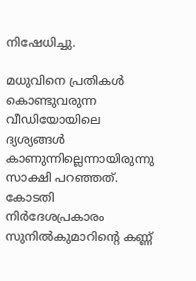നിഷേധിച്ചു.

മധുവിനെ പ്രതികൾ കൊണ്ടുവരുന്ന വീഡിയോയിലെ ദ്യശ്യങ്ങൾ കാണുന്നില്ലെന്നായിരുന്നു സാക്ഷി പറഞ്ഞത്. കോടതി നിർദേശപ്രകാരം സുനിൽകുമാറിന്‍റെ കണ്ണ്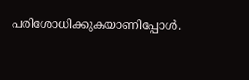പരിശോധിക്കുകയാണിപ്പോൾ.